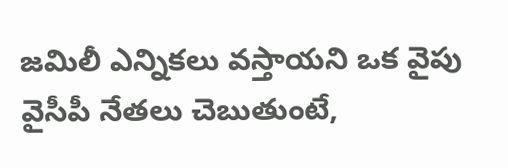జమిలీ ఎన్నికలు వస్తాయని ఒక వైపు వైసీపీ నేతలు చెబుతుంటే,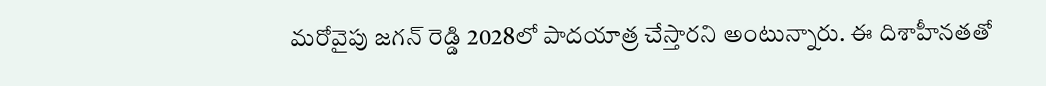మరోవైపు జగన్ రెడ్డి 2028లో పాదయాత్ర చేస్తారని అంటున్నారు. ఈ దిశాహీనతతో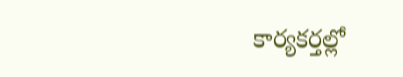కార్యకర్తల్లో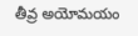తీవ్ర అయోమయం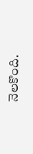నెలకొంది.